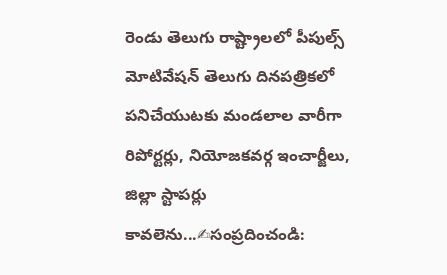రెండు తెలుగు రాష్ట్రాలలో పీపుల్స్ మోటివేషన్ తెలుగు దినపత్రికలో పనిచేయుటకు మండలాల వారీగా రిపోర్టర్లు, నియోజకవర్గ ఇంచార్జీలు, జిల్లా స్టాపర్లు కావలెను...✍సంప్రదించండి: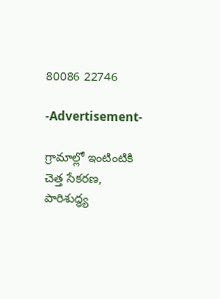80086 22746

-Advertisement-

గ్రామాల్లో ఇంటింటికి చెత్త సేకరణ, పారిశుద్ధ్య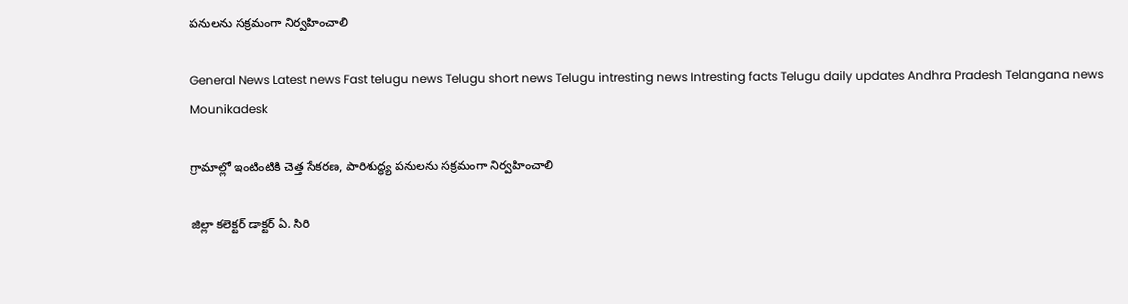పనులను సక్రమంగా నిర్వహించాలి

General News Latest news Fast telugu news Telugu short news Telugu intresting news Intresting facts Telugu daily updates Andhra Pradesh Telangana news
Mounikadesk

గ్రామాల్లో ఇంటింటికి చెత్త సేకరణ, పారిశుద్ధ్య పనులను సక్రమంగా నిర్వహించాలి

జిల్లా కలెక్టర్ డాక్టర్ ఏ. సిరి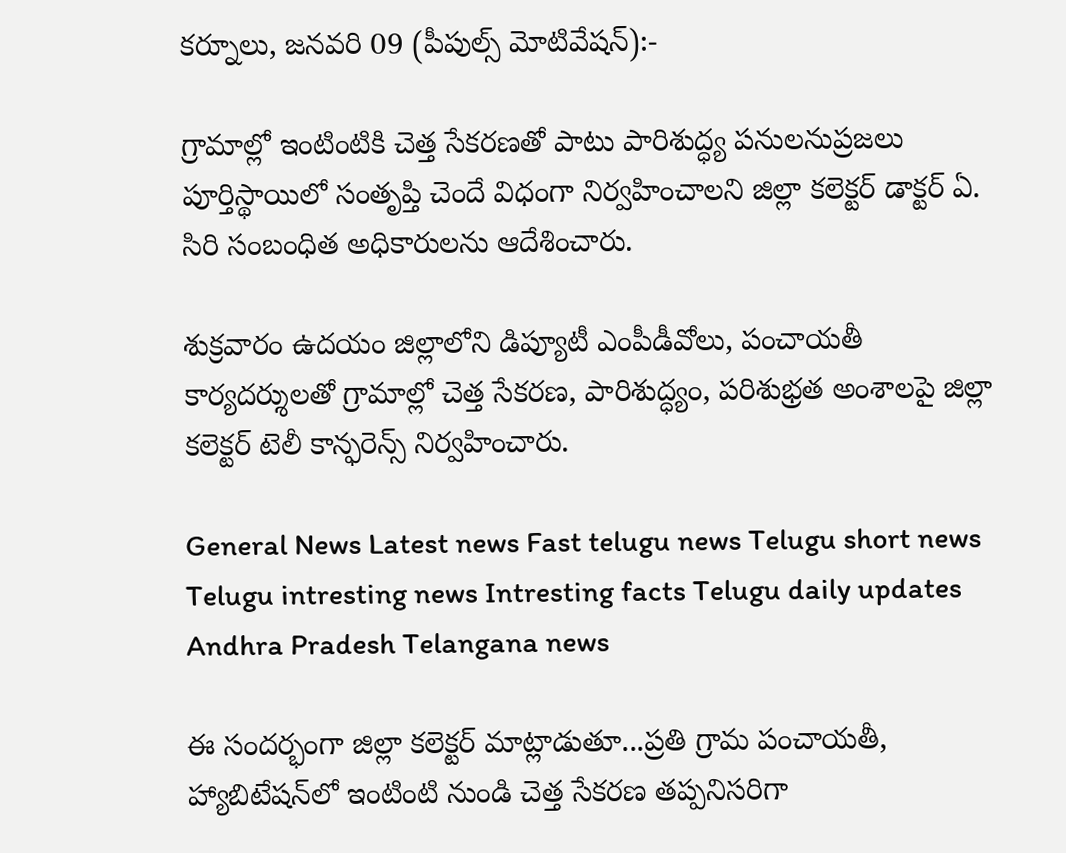కర్నూలు, జనవరి 09 (పీపుల్స్ మోటివేషన్):-

గ్రామాల్లో ఇంటింటికి చెత్త సేకరణతో పాటు పారిశుద్ధ్య పనులనుప్రజలు పూర్తిస్థాయిలో సంతృప్తి చెందే విధంగా నిర్వహించాలని జిల్లా కలెక్టర్ డాక్టర్ ఏ. సిరి సంబంధిత అధికారులను ఆదేశించారు.

శుక్రవారం ఉదయం జిల్లాలోని డిప్యూటీ ఎంపీడీవోలు, పంచాయతీ కార్యదర్శులతో గ్రామాల్లో చెత్త సేకరణ, పారిశుద్ధ్యం, పరిశుభ్రత అంశాలపై జిల్లా కలెక్టర్ టెలీ కాన్ఫరెన్స్ నిర్వహించారు.

General News Latest news Fast telugu news Telugu short news Telugu intresting news Intresting facts Telugu daily updates Andhra Pradesh Telangana news

ఈ సందర్భంగా జిల్లా కలెక్టర్ మాట్లాడుతూ...ప్రతి గ్రామ పంచాయతీ, హ్యాబిటేషన్‌లో ఇంటింటి నుండి చెత్త సేకరణ తప్పనిసరిగా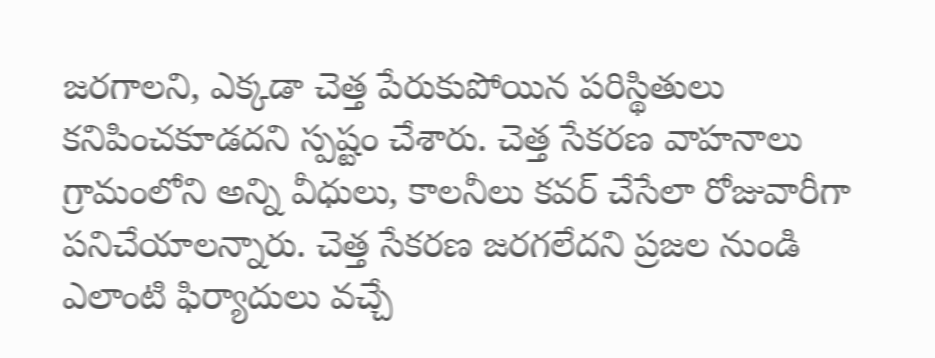జరగాలని, ఎక్కడా చెత్త పేరుకుపోయిన పరిస్థితులు కనిపించకూడదని స్పష్టం చేశారు. చెత్త సేకరణ వాహనాలు గ్రామంలోని అన్ని వీధులు, కాలనీలు కవర్ చేసేలా రోజువారీగా పనిచేయాలన్నారు. చెత్త సేకరణ జరగలేదని ప్రజల నుండి ఎలాంటి ఫిర్యాదులు వచ్చే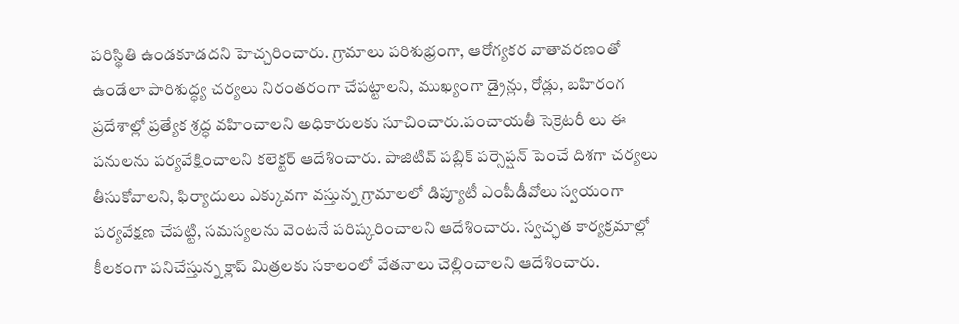పరిస్థితి ఉండకూడదని హెచ్చరించారు. గ్రామాలు పరిశుభ్రంగా, ఆరోగ్యకర వాతావరణంతో ఉండేలా పారిశుద్ధ్య చర్యలు నిరంతరంగా చేపట్టాలని, ముఖ్యంగా డ్రైన్లు, రోడ్లు, బహిరంగ ప్రదేశాల్లో ప్రత్యేక శ్రద్ధ వహించాలని అధికారులకు సూచించారు.పంచాయతీ సెక్రెటరీ లు ఈ పనులను పర్యవేక్షించాలని కలెక్టర్ ఆదేశించారు. పాజిటివ్ పబ్లిక్ పర్సెప్షన్ పెంచే దిశగా చర్యలు తీసుకోవాలని, ఫిర్యాదులు ఎక్కువగా వస్తున్న గ్రామాలలో డిప్యూటీ ఎంపీడీవోలు స్వయంగా పర్యవేక్షణ చేపట్టి, సమస్యలను వెంటనే పరిష్కరించాలని ఆదేశించారు. స్వచ్ఛత కార్యక్రమాల్లో కీలకంగా పనిచేస్తున్న క్లాప్ మిత్రలకు సకాలంలో వేతనాలు చెల్లించాలని ఆదేశించారు.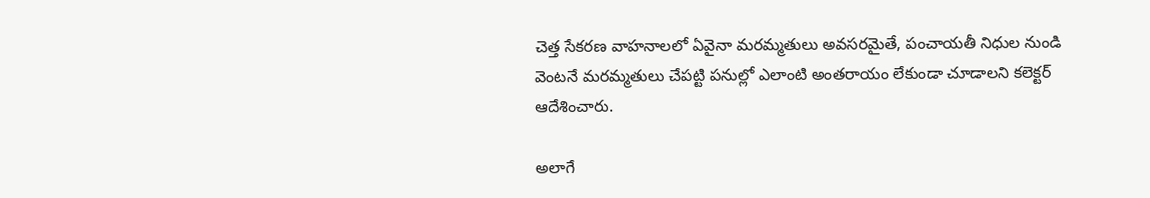చెత్త సేకరణ వాహనాలలో ఏవైనా మరమ్మతులు అవసరమైతే, పంచాయతీ నిధుల నుండి వెంటనే మరమ్మతులు చేపట్టి పనుల్లో ఎలాంటి అంతరాయం లేకుండా చూడాలని కలెక్టర్ ఆదేశించారు.

అలాగే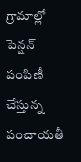గ్రామాల్లో పెన్షన్ పంపిణీ చేస్తున్న పంచాయతీ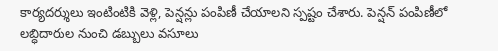కార్యదర్శులు ఇంటింటికి వెళ్లి, పెన్షన్లు పంపిణీ చేయాలని స్పష్టం చేశారు. పెన్షన్ పంపిణీలో లబ్ధిదారుల నుంచి డబ్బులు వసూలు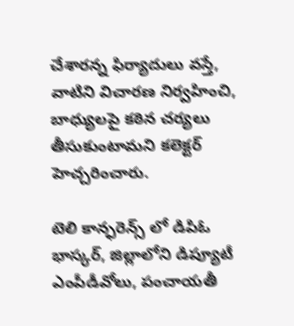చేశారన్న ఫిర్యాదులు వస్తే, వాటిని విచారణ నిర్వహించి, బాధ్యులపై కఠిన చర్యలు తీసుకుంటామని కలెక్టర్ హెచ్చరించారు.

టెలి కాన్ఫరెన్స్ లో డిపిఓ భాస్కర్, జిల్లాలోని డిప్యూటీ ఎంపీడీవోలు, పంచాయతీ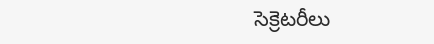సెక్రెటరీలు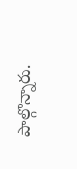పాల్గొన్నారు.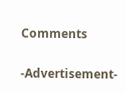Comments

-Advertisement-